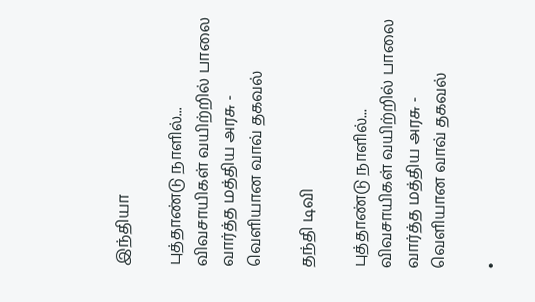இந்தியா

புத்தாண்டு நாளில்... விவசாயிகள் வயிற்றில் பாலை வார்த்த மத்திய அரசு - வெளியான வாவ் தகவல்

தந்தி டிவி

புத்தாண்டு நாளில்... விவசாயிகள் வயிற்றில் பாலை வார்த்த மத்திய அரசு - வெளியான வாவ் தகவல்

•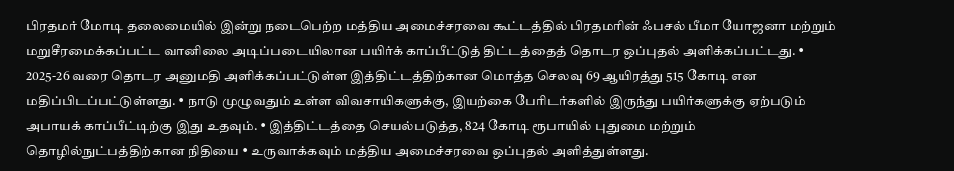பிரதமர் மோடி தலைமையில் இன்று நடைபெற்ற மத்திய அமைச்சரவை கூட்டத்தில் பிரதமரின் ஃபசல் பீமா யோஜனா மற்றும் மறுசீரமைக்கப்பட்ட வானிலை அடிப்படையிலான பயிர்க் காப்பீட்டுத் திட்டத்தைத் தொடர ஒப்புதல் அளிக்கப்பட்டது. • 2025-26 வரை தொடர அனுமதி அளிக்கப்பட்டுள்ள இத்திட்டத்திற்கான மொத்த செலவு 69 ஆயிரத்து 515 கோடி என மதிப்பிடப்பட்டுள்ளது. • நாடு முழுவதும் உள்ள விவசாயிகளுக்கு, இயற்கை பேரிடர்களில் இருந்து பயிர்களுக்கு ஏற்படும் அபாயக் காப்பீட்டிற்கு இது உதவும். • இத்திட்டத்தை செயல்படுத்த, 824 கோடி ரூபாயில் புதுமை மற்றும் தொழில்நுட்பத்திற்கான நிதியை • உருவாக்கவும் மத்திய அமைச்சரவை ஒப்புதல் அளித்துள்ளது.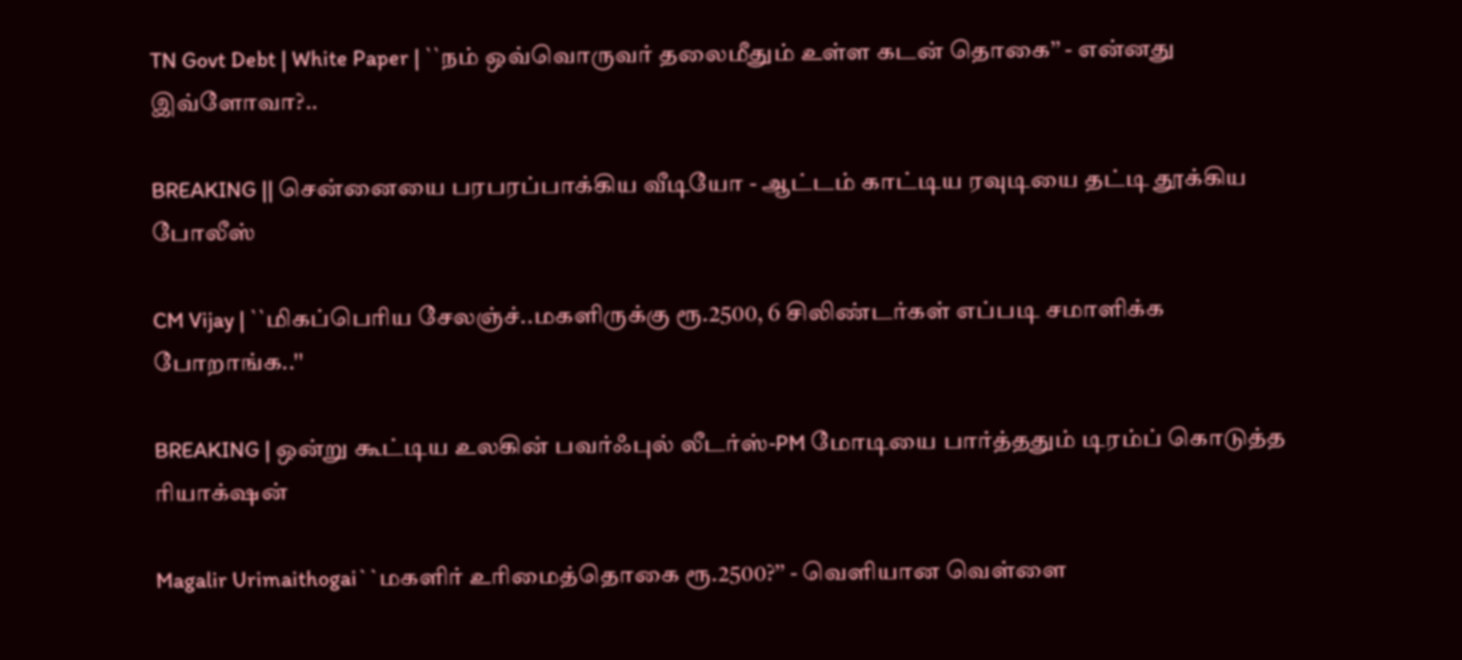TN Govt Debt | White Paper | ``நம் ஒவ்வொருவர் தலைமீதும் உள்ள கடன் தொகை’’ - என்னது இவ்ளோவா?..

BREAKING || சென்னையை பரபரப்பாக்கிய வீடியோ - ஆட்டம் காட்டிய ரவுடியை தட்டி தூக்கிய போலீஸ்

CM Vijay | ``மிகப்பெரிய சேலஞ்ச்..மகளிருக்கு ரூ.2500, 6 சிலிண்டர்கள் எப்படி சமாளிக்க போறாங்க..''

BREAKING | ஒன்று கூட்டிய உலகின் பவர்ஃபுல் லீடர்ஸ்-PM மோடியை பார்த்ததும் டிரம்ப் கொடுத்த ரியாக்‌ஷன்

Magalir Urimaithogai``மகளிர் உரிமைத்தொகை ரூ.2500?’’ - வெளியான வெள்ளை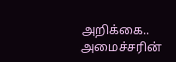அறிக்கை.. அமைச்சரின்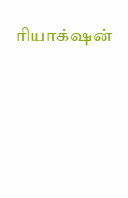ரியாக்‌ஷன்